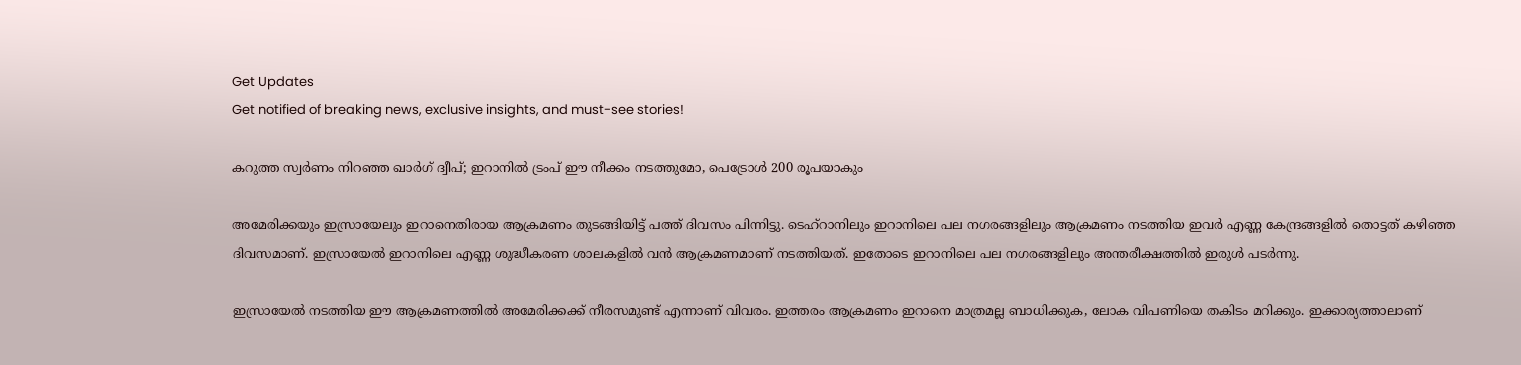Get Updates
Get notified of breaking news, exclusive insights, and must-see stories!

കറുത്ത സ്വര്‍ണം നിറഞ്ഞ ഖാര്‍ഗ് ദ്വീപ്; ഇറാനില്‍ ട്രംപ് ഈ നീക്കം നടത്തുമോ, പെട്രോള്‍ 200 രൂപയാകും

അമേരിക്കയും ഇസ്രായേലും ഇറാനെതിരായ ആക്രമണം തുടങ്ങിയിട്ട് പത്ത് ദിവസം പിന്നിട്ടു. ടെഹ്‌റാനിലും ഇറാനിലെ പല നഗരങ്ങളിലും ആക്രമണം നടത്തിയ ഇവര്‍ എണ്ണ കേന്ദ്രങ്ങളില്‍ തൊട്ടത് കഴിഞ്ഞ ദിവസമാണ്. ഇസ്രായേല്‍ ഇറാനിലെ എണ്ണ ശുദ്ധീകരണ ശാലകളില്‍ വന്‍ ആക്രമണമാണ് നടത്തിയത്. ഇതോടെ ഇറാനിലെ പല നഗരങ്ങളിലും അന്തരീക്ഷത്തില്‍ ഇരുള്‍ പടര്‍ന്നു.

ഇസ്രായേല്‍ നടത്തിയ ഈ ആക്രമണത്തില്‍ അമേരിക്കക്ക് നീരസമുണ്ട് എന്നാണ് വിവരം. ഇത്തരം ആക്രമണം ഇറാനെ മാത്രമല്ല ബാധിക്കുക, ലോക വിപണിയെ തകിടം മറിക്കും. ഇക്കാര്യത്താലാണ്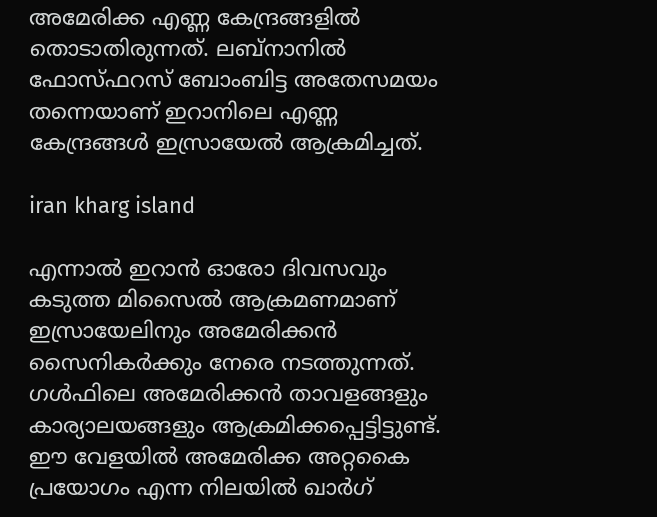അമേരിക്ക എണ്ണ കേന്ദ്രങ്ങളില്‍ തൊടാതിരുന്നത്. ലബ്‌നാനില്‍ ഫോസ്ഫറസ് ബോംബിട്ട അതേസമയം തന്നെയാണ് ഇറാനിലെ എണ്ണ കേന്ദ്രങ്ങള്‍ ഇസ്രായേല്‍ ആക്രമിച്ചത്.

iran kharg island

എന്നാല്‍ ഇറാന്‍ ഓരോ ദിവസവും കടുത്ത മിസൈല്‍ ആക്രമണമാണ് ഇസ്രായേലിനും അമേരിക്കന്‍ സൈനികര്‍ക്കും നേരെ നടത്തുന്നത്. ഗള്‍ഫിലെ അമേരിക്കന്‍ താവളങ്ങളും കാര്യാലയങ്ങളും ആക്രമിക്കപ്പെട്ടിട്ടുണ്ട്. ഈ വേളയില്‍ അമേരിക്ക അറ്റകൈ പ്രയോഗം എന്ന നിലയില്‍ ഖാര്‍ഗ്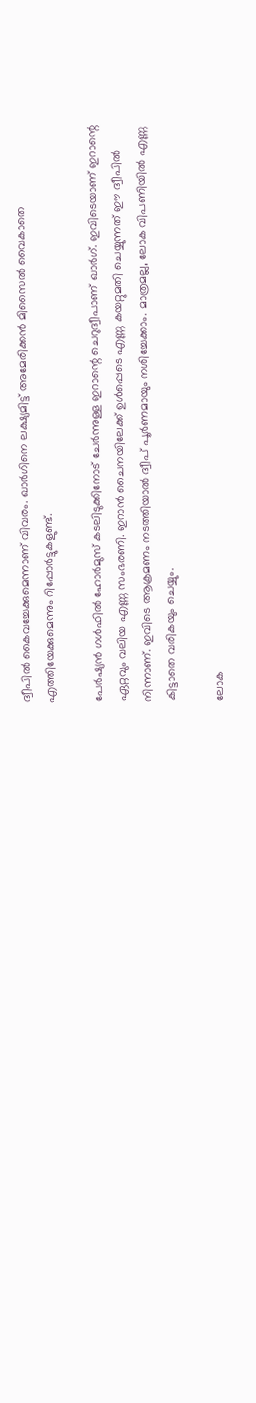ദ്വീപില്‍ കൈവച്ചേക്കുമെന്നാണ് വിവരം. ഖാര്‍ഗിനെ ലക്ഷ്യമിട്ട് അമേരിക്കന്‍ മിസൈല്‍ വൈകാതെ എത്തിയേക്കുമെന്നും റിപ്പോര്‍ട്ടുകളുണ്ട്.

പേര്‍ഷ്യന്‍ ഗള്‍ഫില്‍ ഹോര്‍മുസ് കടലിടുക്കിനോട് ചേര്‍ന്നുള്ള ഇറാന്റെ ചെറുദ്വീപാണ് ഖാര്‍ഗ്. ഇവിടെയാണ് ഇറാന്റെ ഏറ്റവും വലിയ എണ്ണ സംഭരണി. ഇറാന്‍ ചൈനയിലേക്ക് ഉള്‍പ്പെടെ എണ്ണ കയറ്റുമതി ചെയ്യുന്നത് ഈ ദ്വീപില്‍ നിന്നാണ്. ഇവിടെ ആക്രമണം നടത്തിയാല്‍ ദ്വീപ് പൂര്‍ണമായും നശിച്ചേക്കാം. മാത്രമല്ല, ലോക വിപണിയില്‍ എണ്ണ കിട്ടാതെ വരികയും ചെയ്യും.

ലോക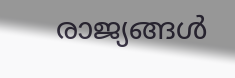രാജ്യങ്ങള്‍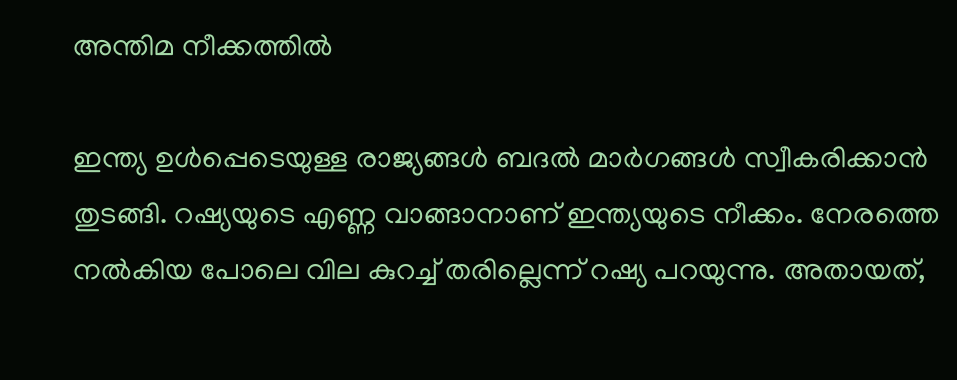അന്തിമ നീക്കത്തില്‍

ഇന്ത്യ ഉള്‍പ്പെടെയുള്ള രാജ്യങ്ങള്‍ ബദല്‍ മാര്‍ഗങ്ങള്‍ സ്വീകരിക്കാന്‍ തുടങ്ങി. റഷ്യയുടെ എണ്ണ വാങ്ങാനാണ് ഇന്ത്യയുടെ നീക്കം. നേരത്തെ നല്‍കിയ പോലെ വില കുറച്ച് തരില്ലെന്ന് റഷ്യ പറയുന്നു. അതായത്,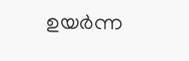ഉയര്‍ന്ന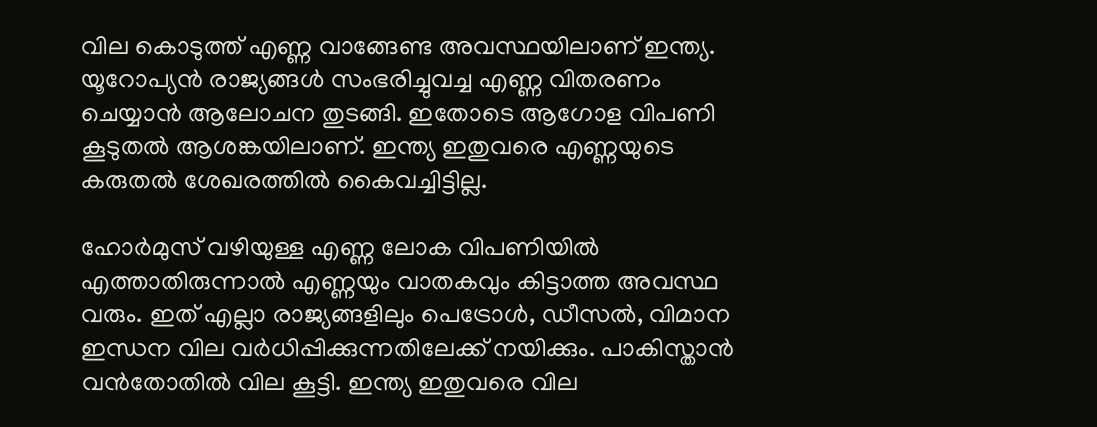വില കൊടുത്ത് എണ്ണ വാങ്ങേണ്ട അവസ്ഥയിലാണ് ഇന്ത്യ. യൂറോപ്യന്‍ രാജ്യങ്ങള്‍ സംഭരിച്ചുവച്ച എണ്ണ വിതരണം ചെയ്യാന്‍ ആലോചന തുടങ്ങി. ഇതോടെ ആഗോള വിപണി കൂടുതല്‍ ആശങ്കയിലാണ്. ഇന്ത്യ ഇതുവരെ എണ്ണയുടെ കരുതല്‍ ശേഖരത്തില്‍ കൈവച്ചിട്ടില്ല.

ഹോര്‍മുസ് വഴിയുള്ള എണ്ണ ലോക വിപണിയില്‍ എത്താതിരുന്നാല്‍ എണ്ണയും വാതകവും കിട്ടാത്ത അവസ്ഥ വരും. ഇത് എല്ലാ രാജ്യങ്ങളിലും പെട്രോള്‍, ഡീസല്‍, വിമാന ഇന്ധന വില വര്‍ധിപ്പിക്കുന്നതിലേക്ക് നയിക്കും. പാകിസ്താന്‍ വന്‍തോതില്‍ വില കൂട്ടി. ഇന്ത്യ ഇതുവരെ വില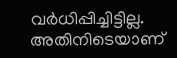വര്‍ധിപ്പിച്ചിട്ടില്ല. അതിനിടെയാണ്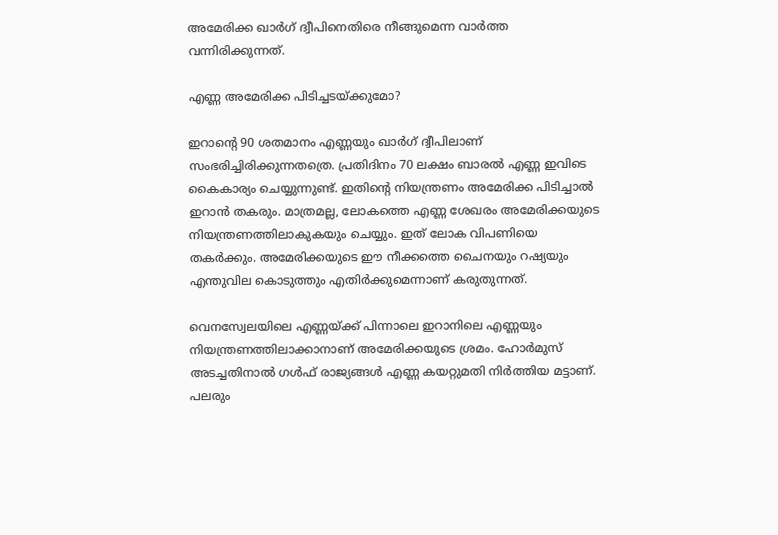അമേരിക്ക ഖാര്‍ഗ് ദ്വീപിനെതിരെ നീങ്ങുമെന്ന വാര്‍ത്ത വന്നിരിക്കുന്നത്.

എണ്ണ അമേരിക്ക പിടിച്ചടയ്ക്കുമോ?

ഇറാന്റെ 90 ശതമാനം എണ്ണയും ഖാര്‍ഗ് ദ്വീപിലാണ് സംഭരിച്ചിരിക്കുന്നതത്രെ. പ്രതിദിനം 70 ലക്ഷം ബാരല്‍ എണ്ണ ഇവിടെ കൈകാര്യം ചെയ്യുന്നുണ്ട്. ഇതിന്റെ നിയന്ത്രണം അമേരിക്ക പിടിച്ചാല്‍ ഇറാന്‍ തകരും. മാത്രമല്ല, ലോകത്തെ എണ്ണ ശേഖരം അമേരിക്കയുടെ നിയന്ത്രണത്തിലാകുകയും ചെയ്യും. ഇത് ലോക വിപണിയെ തകര്‍ക്കും. അമേരിക്കയുടെ ഈ നീക്കത്തെ ചൈനയും റഷ്യയും എന്തുവില കൊടുത്തും എതിര്‍ക്കുമെന്നാണ് കരുതുന്നത്.

വെനസ്വേലയിലെ എണ്ണയ്ക്ക് പിന്നാലെ ഇറാനിലെ എണ്ണയും നിയന്ത്രണത്തിലാക്കാനാണ് അമേരിക്കയുടെ ശ്രമം. ഹോര്‍മുസ് അടച്ചതിനാല്‍ ഗള്‍ഫ് രാജ്യങ്ങള്‍ എണ്ണ കയറ്റുമതി നിര്‍ത്തിയ മട്ടാണ്. പലരും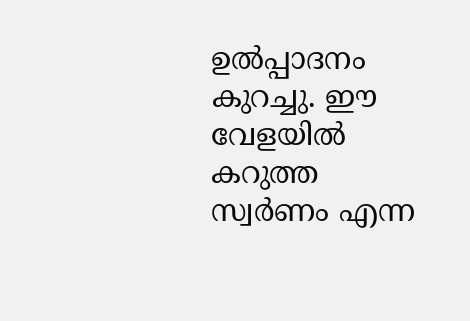ഉല്‍പ്പാദനം കുറച്ചു. ഈ വേളയില്‍ കറുത്ത സ്വര്‍ണം എന്ന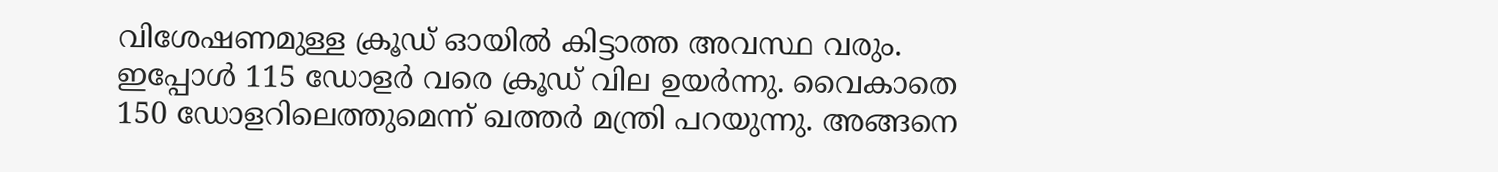വിശേഷണമുള്ള ക്രൂഡ് ഓയില്‍ കിട്ടാത്ത അവസ്ഥ വരും. ഇപ്പോള്‍ 115 ഡോളര്‍ വരെ ക്രൂഡ് വില ഉയര്‍ന്നു. വൈകാതെ 150 ഡോളറിലെത്തുമെന്ന് ഖത്തര്‍ മന്ത്രി പറയുന്നു. അങ്ങനെ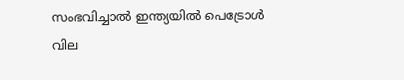സംഭവിച്ചാല്‍ ഇന്ത്യയില്‍ പെട്രോള്‍ വില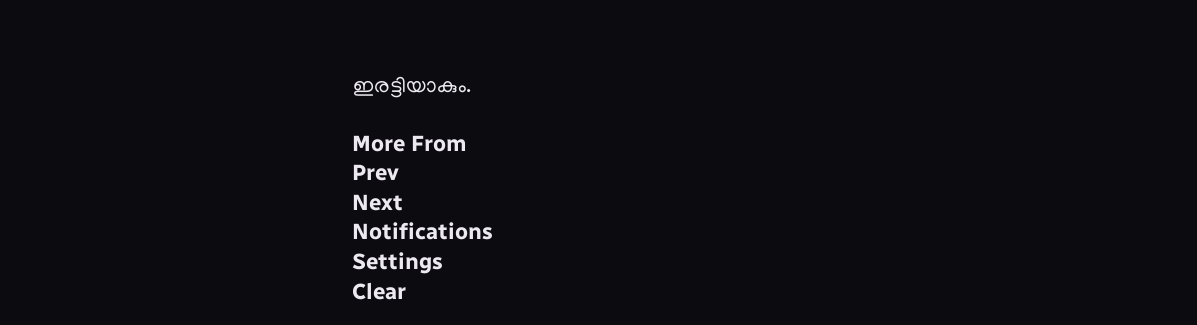ഇരട്ടിയാകും.

More From
Prev
Next
Notifications
Settings
Clear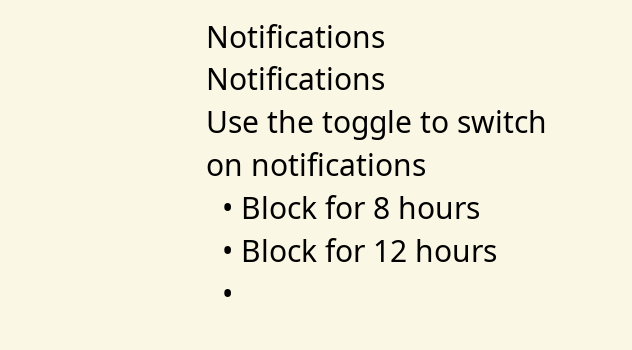Notifications
Notifications
Use the toggle to switch on notifications
  • Block for 8 hours
  • Block for 12 hours
  •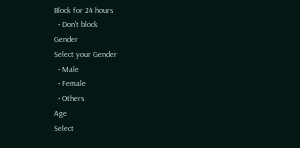Block for 24 hours
  • Don't block
Gender
Select your Gender
  • Male
  • Female
  • Others
Age
Select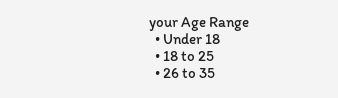your Age Range
  • Under 18
  • 18 to 25
  • 26 to 35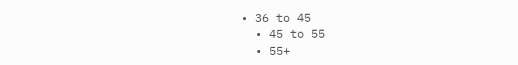• 36 to 45
  • 45 to 55
  • 55+